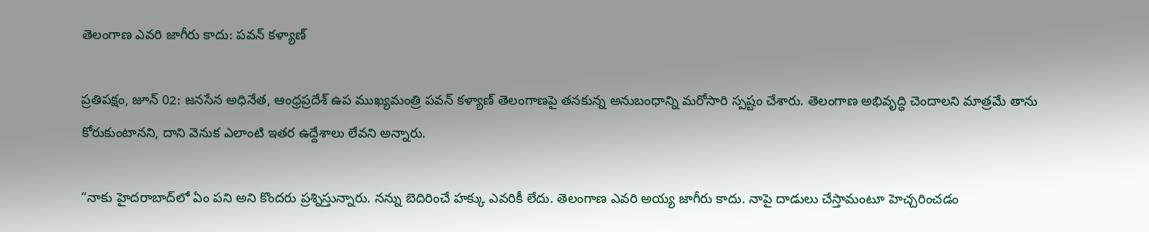తెలంగాణ ఎవరి జాగీరు కాదు: పవన్ కళ్యాణ్

ప్రతిపక్షం, జూన్ 02: జనసేన అధినేత, ఆంధ్రప్రదేశ్ ఉప ముఖ్యమంత్రి పవన్ కళ్యాణ్ తెలంగాణపై తనకున్న అనుబంధాన్ని మరోసారి స్పష్టం చేశారు. తెలంగాణ అభివృద్ధి చెందాలని మాత్రమే తాను కోరుకుంటానని, దాని వెనుక ఎలాంటి ఇతర ఉద్దేశాలు లేవని అన్నారు.

“నాకు హైదరాబాద్‌లో ఏం పని అని కొందరు ప్రశ్నిస్తున్నారు. నన్ను బెదిరించే హక్కు ఎవరికీ లేదు. తెలంగాణ ఎవరి అయ్య జాగీరు కాదు. నాపై దాడులు చేస్తామంటూ హెచ్చరించడం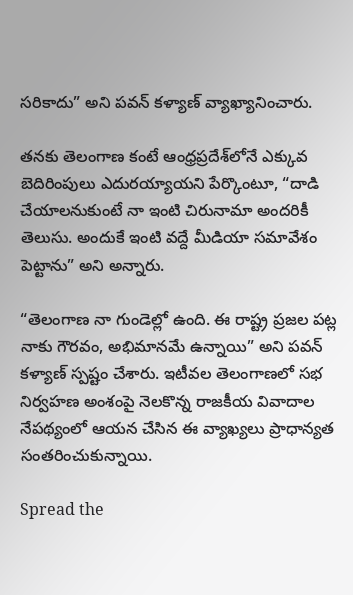సరికాదు” అని పవన్ కళ్యాణ్ వ్యాఖ్యానించారు.

తనకు తెలంగాణ కంటే ఆంధ్రప్రదేశ్‌లోనే ఎక్కువ బెదిరింపులు ఎదురయ్యాయని పేర్కొంటూ, “దాడి చేయాలనుకుంటే నా ఇంటి చిరునామా అందరికీ తెలుసు. అందుకే ఇంటి వద్దే మీడియా సమావేశం పెట్టాను” అని అన్నారు.

“తెలంగాణ నా గుండెల్లో ఉంది. ఈ రాష్ట్ర ప్రజల పట్ల నాకు గౌరవం, అభిమానమే ఉన్నాయి” అని పవన్ కళ్యాణ్ స్పష్టం చేశారు. ఇటీవల తెలంగాణలో సభ నిర్వహణ అంశంపై నెలకొన్న రాజకీయ వివాదాల నేపథ్యంలో ఆయన చేసిన ఈ వ్యాఖ్యలు ప్రాధాన్యత సంతరించుకున్నాయి.

Spread the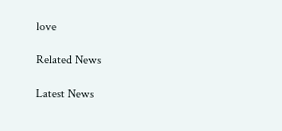love

Related News

Latest News